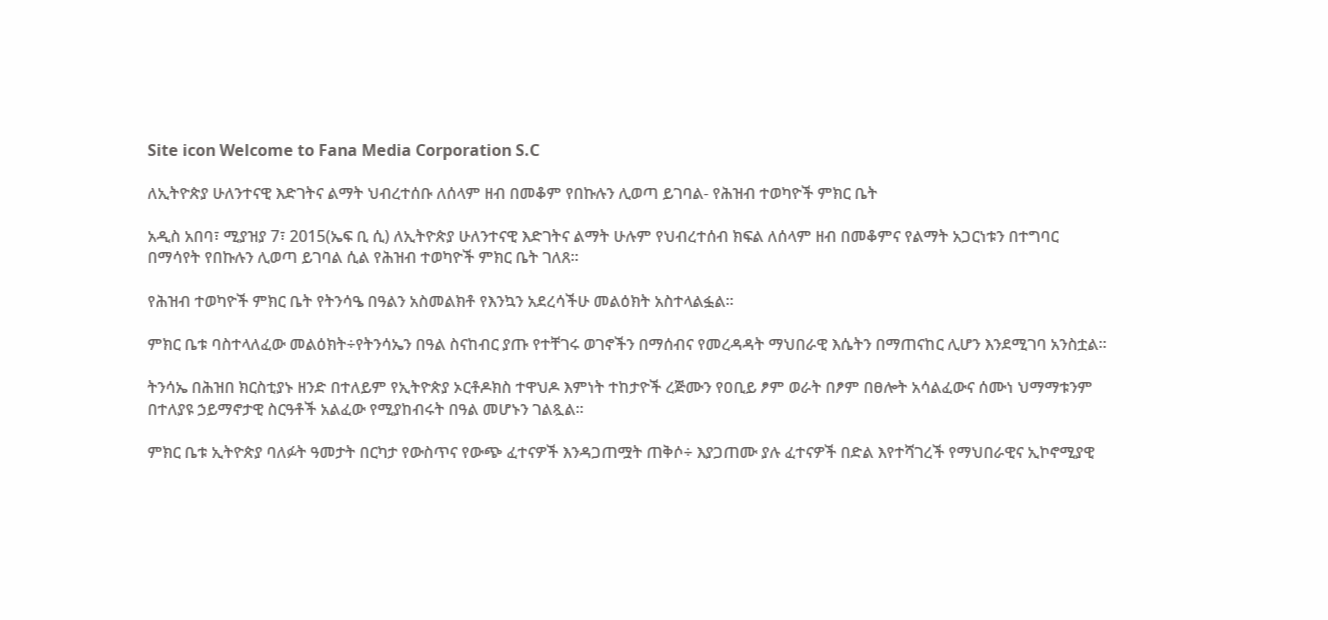Site icon Welcome to Fana Media Corporation S.C

ለኢትዮጵያ ሁለንተናዊ እድገትና ልማት ህብረተሰቡ ለሰላም ዘብ በመቆም የበኩሉን ሊወጣ ይገባል- የሕዝብ ተወካዮች ምክር ቤት

አዲስ አበባ፣ ሚያዝያ 7፣ 2015(ኤፍ ቢ ሲ) ለኢትዮጵያ ሁለንተናዊ እድገትና ልማት ሁሉም የህብረተሰብ ክፍል ለሰላም ዘብ በመቆምና የልማት አጋርነቱን በተግባር በማሳየት የበኩሉን ሊወጣ ይገባል ሲል የሕዝብ ተወካዮች ምክር ቤት ገለጸ፡፡

የሕዝብ ተወካዮች ምክር ቤት የትንሳዔ በዓልን አስመልክቶ የእንኳን አደረሳችሁ መልዕክት አስተላልፏል፡፡

ምክር ቤቱ ባስተላለፈው መልዕክት÷የትንሳኤን በዓል ስናከብር ያጡ የተቸገሩ ወገኖችን በማሰብና የመረዳዳት ማህበራዊ እሴትን በማጠናከር ሊሆን እንደሚገባ አንስቷል፡፡

ትንሳኤ በሕዝበ ክርስቲያኑ ዘንድ በተለይም የኢትዮጵያ ኦርቶዶክስ ተዋህዶ እምነት ተከታዮች ረጅሙን የዐቢይ ፆም ወራት በፆም በፀሎት አሳልፈውና ሰሙነ ህማማቱንም በተለያዩ ኃይማኖታዊ ስርዓቶች አልፈው የሚያከብሩት በዓል መሆኑን ገልጿል፡፡

ምክር ቤቱ ኢትዮጵያ ባለፉት ዓመታት በርካታ የውስጥና የውጭ ፈተናዎች እንዳጋጠሟት ጠቅሶ÷ እያጋጠሙ ያሉ ፈተናዎች በድል እየተሻገረች የማህበራዊና ኢኮኖሚያዊ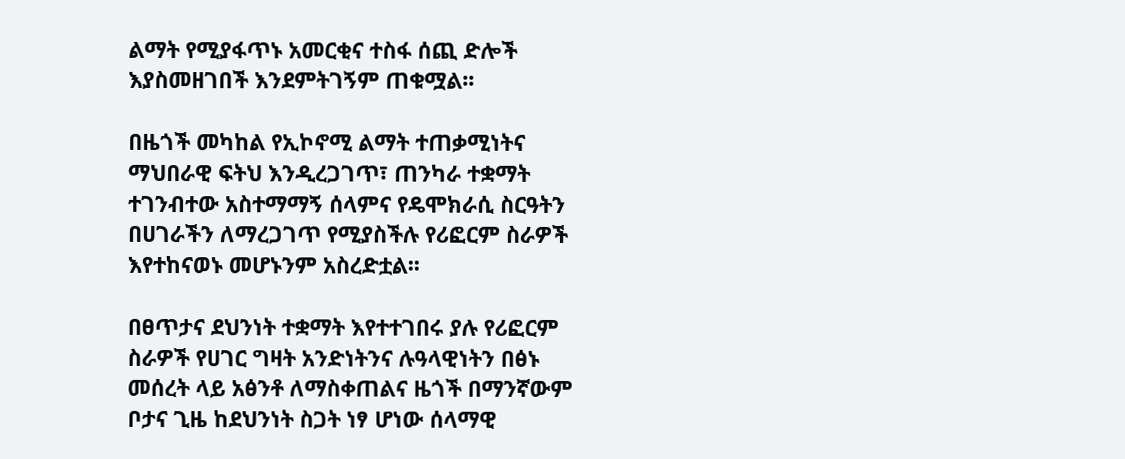ልማት የሚያፋጥኑ አመርቂና ተስፋ ሰጪ ድሎች እያስመዘገበች እንደምትገኝም ጠቁሟል፡፡

በዜጎች መካከል የኢኮኖሚ ልማት ተጠቃሚነትና ማህበራዊ ፍትህ እንዲረጋገጥ፣ ጠንካራ ተቋማት ተገንብተው አስተማማኝ ሰላምና የዴሞክራሲ ስርዓትን በሀገራችን ለማረጋገጥ የሚያስችሉ የሪፎርም ስራዎች እየተከናወኑ መሆኑንም አስረድቷል፡፡

በፀጥታና ደህንነት ተቋማት እየተተገበሩ ያሉ የሪፎርም ስራዎች የሀገር ግዛት አንድነትንና ሉዓላዊነትን በፅኑ መሰረት ላይ አፅንቶ ለማስቀጠልና ዜጎች በማንኛውም ቦታና ጊዜ ከደህንነት ስጋት ነፃ ሆነው ሰላማዊ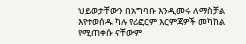ህይወታቸውን በአግባቡ እንዲመሩ ለማስቻል እየተወሰዱ ካሉ የሪፎርም እርምጃዎች መካከል የሚጠቀሱ ናቸውም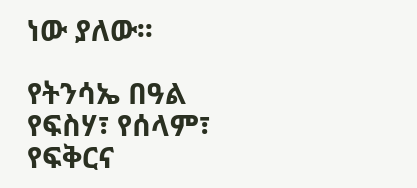ነው ያለው፡፡

የትንሳኤ በዓል የፍስሃ፣ የሰላም፣ የፍቅርና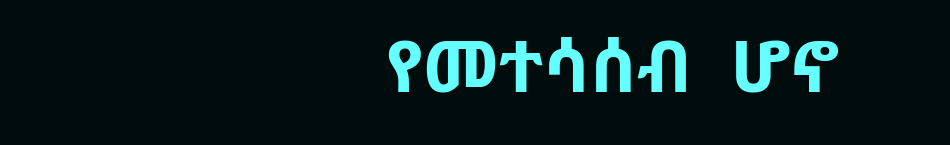የመተሳሰብ  ሆኖ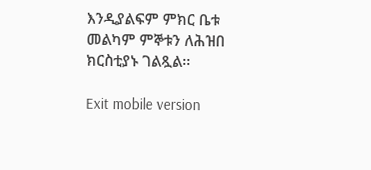እንዲያልፍም ምክር ቤቱ መልካም ምኞቱን ለሕዝበ ክርስቲያኑ ገልጿል፡፡

Exit mobile version